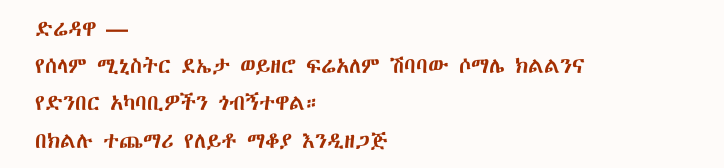ድሬዳዋ —
የሰላም ሚኒስትር ደኤታ ወይዘሮ ፍሬአለም ሽባባው ሶማሌ ክልልንና የድንበር አካባቢዎችን ጎብኝተዋል።
በክልሉ ተጨማሪ የለይቶ ማቆያ እንዲዘጋጅ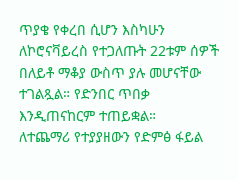ጥያቄ የቀረበ ሲሆን እስካሁን ለኮሮናቫይረስ የተጋለጡት 22ቱም ሰዎች በለይቶ ማቆያ ውስጥ ያሉ መሆናቸው ተገልጿል። የድንበር ጥበቃ እንዲጠናከርም ተጠይቋል።
ለተጨማሪ የተያያዘውን የድምፅ ፋይል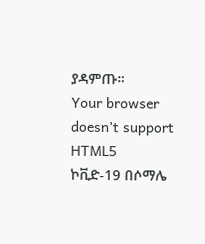ያዳምጡ።
Your browser doesn’t support HTML5
ኮቪድ-19 በሶማሌ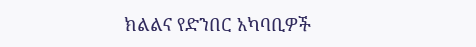ክልልና የድንበር አካባቢዎች